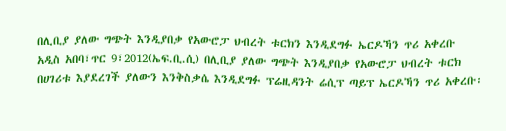በሊቢያ ያለው ግጭት እንዲያበቃ የአውሮፓ ህብረት ቱርክን እንዲደግፉ ኤርዶኻን ጥሪ አቀረቡ
አዲስ አበባ፣ጥር 9፣2012(ኤፍ.ቢ.ሲ) በሊቢያ ያለው ግጭት እንዲያበቃ የአውሮፓ ህብረት ቱርክ በሀገሪቱ እያደረገች ያለውን እንቅስቃሴ እንዲደግፉ ፕሬዚዳንት ሬሲፕ ጣይፕ ኤርዶኻን ጥሪ አቀረቡ፡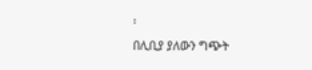፡
በሊቢያ ያለውን ግጭት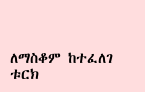ለማስቆም ከተፈለገ ቱርክ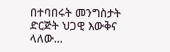በተባበሩት መንግስታት ድርጅት ህጋዊ እውቅና ላለው…